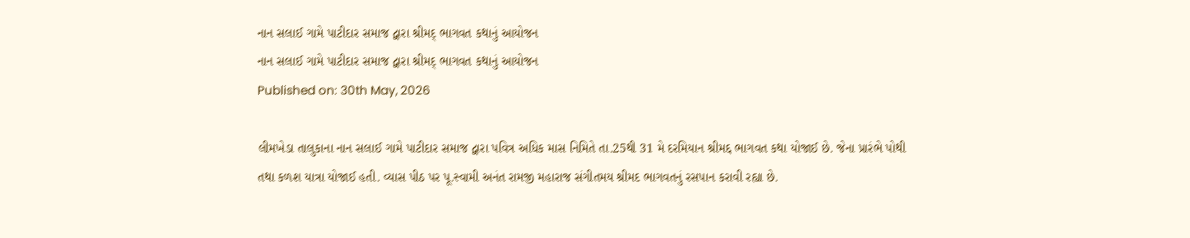નાન સલાઈ ગામે પાટીદાર સમાજ દ્વારા શ્રીમદ્ ભાગવત કથાનું આયોજન
નાન સલાઈ ગામે પાટીદાર સમાજ દ્વારા શ્રીમદ્ ભાગવત કથાનું આયોજન
Published on: 30th May, 2026

લીમખેડા તાલુકાના નાન સલાઈ ગામે પાટીદાર સમાજ દ્વારા પવિત્ર અધિક માસ નિમિતે તા.25થી 31 મે દરમિયાન શ્રીમદ્દ ભાગવત કથા યોજાઈ છે. જેના પ્રારંભે પોથી તથા કળશ યાત્રા યોજાઈ હતી. વ્યાસ પીઠ પર પૂ.સ્વામી અનંત રામજી મહારાજ સંગીતમય શ્રીમદ ભાગવતનું રસપાન કરાવી રહ્યા છે.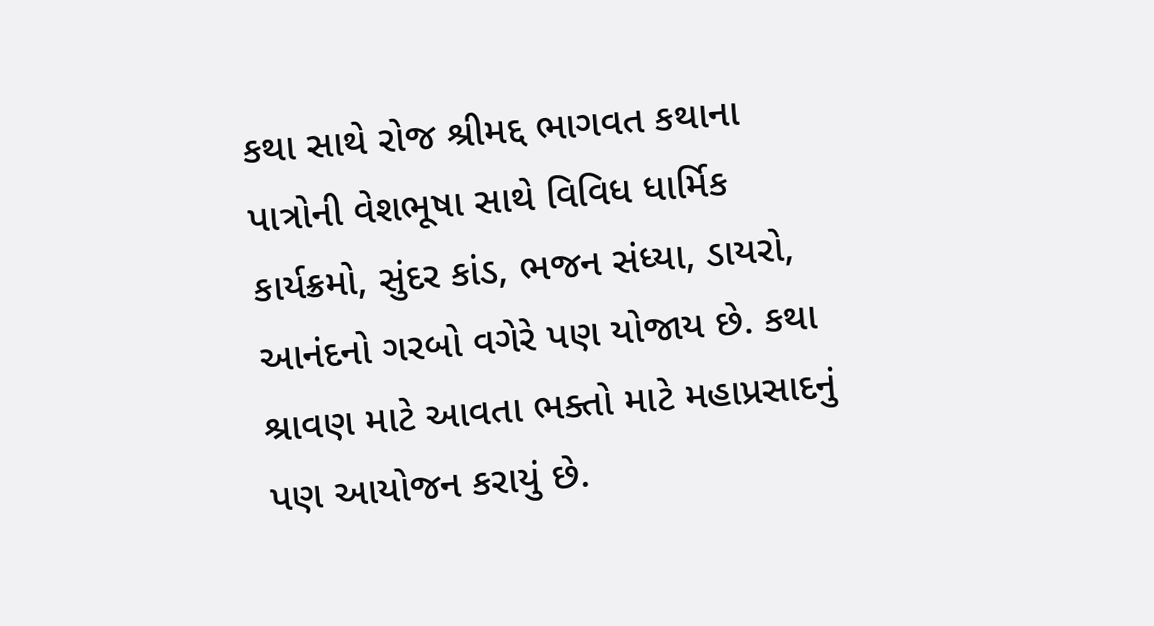કથા સાથે રોજ શ્રીમદ્દ ભાગવત કથાના પાત્રોની વેશભૂષા સાથે વિવિધ ધાર્મિક કાર્યક્રમો, સુંદર કાંડ, ભજન સંધ્યા, ડાયરો, આનંદનો ગરબો વગેરે પણ યોજાય છે. કથા શ્રાવણ માટે આવતા ભક્તો માટે મહાપ્રસાદનું પણ આયોજન કરાયું છે.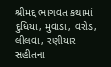શ્રીમદ્દ ભાગવત કથામાં દુધિયા, મુવાડા, વરોડ, લીલવા, રણીયાર સહીતના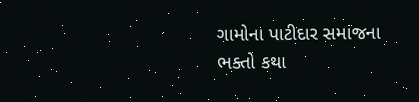ગામોના પાટીદાર સમાજના ભક્તો કથા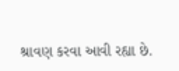શ્રાવણ કરવા આવી રહ્યા છે.